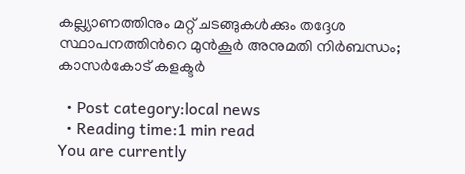കല്ല്യാണത്തിനും മറ്റ് ചടങ്ങുകള്‍ക്കും തദ്ദേശ സ്ഥാപനത്തിന്‍റെ മുന്‍കൂര്‍ അനുമതി നിര്‍ബന്ധം; കാസര്‍കോട് കളക്ടര്‍

  • Post category:local news
  • Reading time:1 min read
You are currently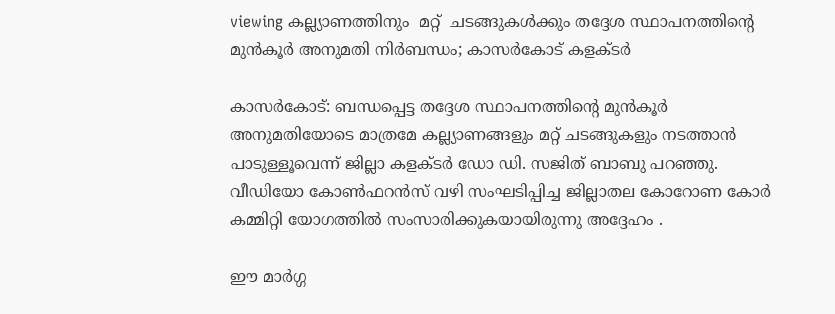viewing കല്ല്യാണത്തിനും  മറ്റ്  ചടങ്ങുകള്‍ക്കും തദ്ദേശ സ്ഥാപനത്തിന്‍റെ മുന്‍കൂര്‍ അനുമതി നിര്‍ബന്ധം; കാസര്‍കോട് കളക്ടര്‍

കാസര്‍കോട്: ബന്ധപ്പെട്ട തദ്ദേശ സ്ഥാപനത്തിന്‍റെ മുന്‍കൂര്‍ അനുമതിയോടെ മാത്രമേ കല്ല്യാണങ്ങളും മറ്റ് ചടങ്ങുകളും നടത്താന്‍ പാടുള്ളൂവെന്ന് ജില്ലാ കളക്ടര്‍ ഡോ ഡി. സജിത് ബാബു പറഞ്ഞു. വീഡിയോ കോണ്‍ഫറന്‍സ് വഴി സംഘടിപ്പിച്ച ജില്ലാതല കോറോണ കോര്‍ കമ്മിറ്റി യോഗത്തില്‍ സംസാരിക്കുകയായിരുന്നു അദ്ദേഹം .

ഈ മാര്‍ഗ്ഗ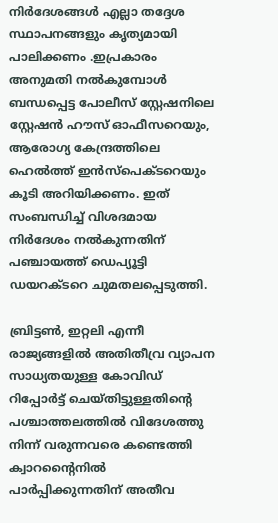നിര്‍ദേശങ്ങള്‍ എല്ലാ തദ്ദേശ സ്ഥാപനങ്ങളും കൃത്യമായി പാലിക്കണം .ഇപ്രകാരം അനുമതി നല്‍കുമ്പോള്‍ ബന്ധപ്പെട്ട പോലീസ് സ്റ്റേഷനിലെ സ്റ്റേഷന്‍ ഹൗസ് ഓഫീസറെയും, ആരോഗ്യ കേന്ദ്രത്തിലെ ഹെല്‍ത്ത് ഇന്‍സ്പെക്ടറെയും കൂടി അറിയിക്കണം. ഇത് സംബന്ധിച്ച് വിശദമായ നിര്‍ദേശം നല്‍കുന്നതിന് പഞ്ചായത്ത് ഡെപ്യൂട്ടി ഡയറക്ടറെ ചുമതലപ്പെടുത്തി.

ബ്രിട്ടണ്‍, ഇറ്റലി എന്നീ രാജ്യങ്ങളില്‍ അതിതീവ്ര വ്യാപന സാധ്യതയുള്ള കോവിഡ് റിപ്പോര്‍ട്ട് ചെയ്തിട്ടുള്ളതിന്‍റെ പശ്ചാത്തലത്തില്‍ വിദേശത്തു നിന്ന് വരുന്നവരെ കണ്ടെത്തി ക്വാറന്റൈനില്‍ പാര്‍പ്പിക്കുന്നതിന് അതീവ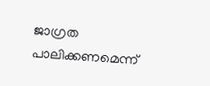ജാഗ്രത പാലിക്കണമെന്ന്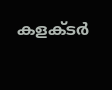കളക്ടര്‍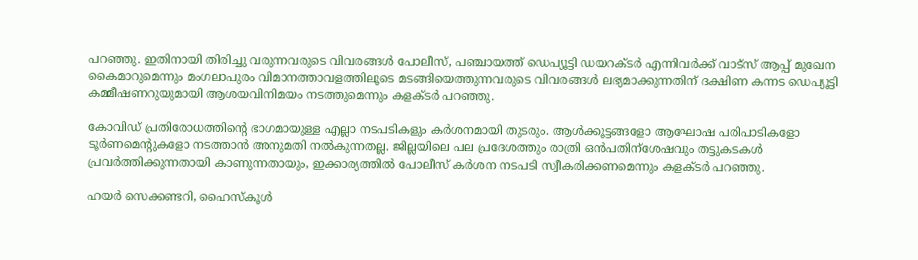പറഞ്ഞു. ഇതിനായി തിരിച്ചു വരുന്നവരുടെ വിവരങ്ങള്‍ പോലീസ്, പഞ്ചായത്ത് ഡെപ്യൂട്ടി ഡയറക്ടര്‍ എന്നിവര്‍ക്ക് വാട്സ് ആപ്പ് മുഖേന കൈമാറുമെന്നും മംഗലാപുരം വിമാനത്താവളത്തിലൂടെ മടങ്ങിയെത്തുന്നവരുടെ വിവരങ്ങള്‍ ലഭ്യമാക്കുന്നതിന് ദക്ഷിണ കന്നട ഡെപ്യൂട്ടി കമ്മീഷണറുയുമായി ആശയവിനിമയം നടത്തുമെന്നും കളക്ടര്‍ പറഞ്ഞു.

കോവിഡ് പ്രതിരോധത്തിന്‍റെ ഭാഗമായുള്ള എല്ലാ നടപടികളും കര്‍ശനമായി തുടരും. ആള്‍ക്കൂട്ടങ്ങളോ ആഘോഷ പരിപാടികളോ ടൂര്‍ണമെന്റുകളോ നടത്താന്‍ അനുമതി നല്‍കുന്നതല്ല. ജില്ലയിലെ പല പ്രദേശത്തും രാത്രി ഒന്‍പതിന്ശേഷവും തട്ടുകടകള്‍ പ്രവര്‍ത്തിക്കുന്നതായി കാണുന്നതായും, ഇക്കാര്യത്തില്‍ പോലീസ് കര്‍ശന നടപടി സ്വീകരിക്കണമെന്നും കളക്ടര്‍ പറഞ്ഞു.

ഹയര്‍ സെക്കണ്ടറി, ഹൈസ്‌കൂള്‍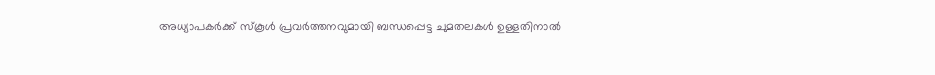അധ്യാപകര്‍ക്ക് സ്‌കൂള്‍ പ്രവര്‍ത്തനവുമായി ബന്ധപ്പെട്ട ചുമതലകള്‍ ഉള്ളതിനാല്‍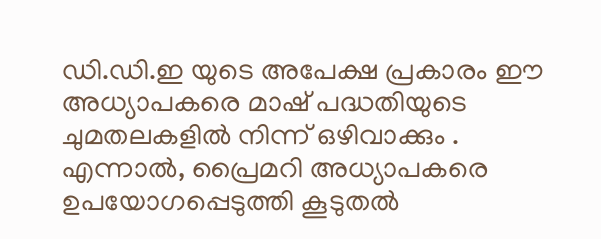ഡി.ഡി.ഇ യുടെ അപേക്ഷ പ്രകാരം ഈ അധ്യാപകരെ മാഷ് പദ്ധതിയുടെ ചുമതലകളില്‍ നിന്ന് ഒഴിവാക്കും . എന്നാല്‍, പ്രൈമറി അധ്യാപകരെ ഉപയോഗപ്പെടുത്തി കൂടുതല്‍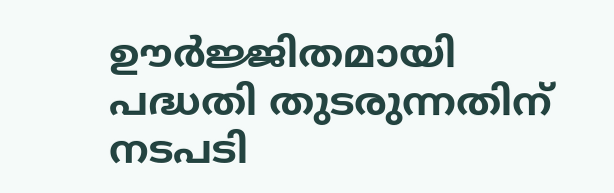ഊര്‍ജ്ജിതമായി പദ്ധതി തുടരുന്നതിന് നടപടി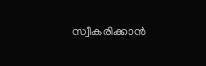സ്വീകരിക്കാന്‍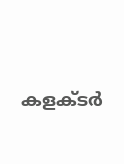കളക്ടര്‍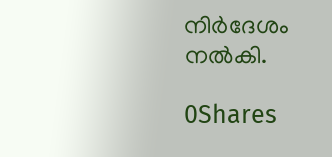നിര്‍ദേശം നല്‍കി.

0Shares